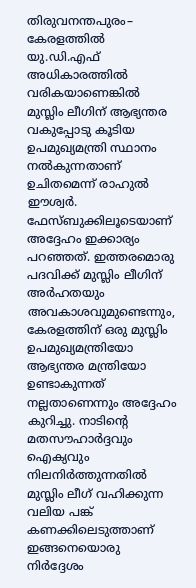തിരുവനന്തപുരം– കേരളത്തിൽ യു.ഡി.എഫ് അധികാരത്തിൽ വരികയാണെങ്കിൽ മുസ്ലിം ലീഗിന് ആഭ്യന്തര വകുപ്പോടു കൂടിയ ഉപമുഖ്യമന്ത്രി സ്ഥാനം നൽകുന്നതാണ് ഉചിതമെന്ന് രാഹുൽ ഈശ്വർ. ഫേസ്ബുക്കിലൂടെയാണ് അദ്ദേഹം ഇക്കാര്യം പറഞ്ഞത്. ഇത്തരമൊരു പദവിക്ക് മുസ്ലിം ലീഗിന് അർഹതയും അവകാശവുമുണ്ടെന്നും, കേരളത്തിന് ഒരു മുസ്ലിം ഉപമുഖ്യമന്ത്രിയോ ആഭ്യന്തര മന്ത്രിയോ ഉണ്ടാകുന്നത് നല്ലതാണെന്നും അദ്ദേഹം കുറിച്ചു. നാടിന്റെ മതസൗഹാർദ്ദവും ഐക്യവും നിലനിർത്തുന്നതിൽ മുസ്ലിം ലീഗ് വഹിക്കുന്ന വലിയ പങ്ക് കണക്കിലെടുത്താണ് ഇങ്ങനെയൊരു നിർദ്ദേശം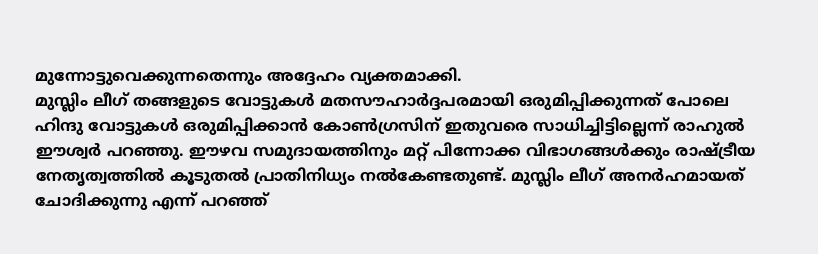മുന്നോട്ടുവെക്കുന്നതെന്നും അദ്ദേഹം വ്യക്തമാക്കി.
മുസ്ലിം ലീഗ് തങ്ങളുടെ വോട്ടുകൾ മതസൗഹാർദ്ദപരമായി ഒരുമിപ്പിക്കുന്നത് പോലെ ഹിന്ദു വോട്ടുകൾ ഒരുമിപ്പിക്കാൻ കോൺഗ്രസിന് ഇതുവരെ സാധിച്ചിട്ടില്ലെന്ന് രാഹുൽ ഈശ്വർ പറഞ്ഞു. ഈഴവ സമുദായത്തിനും മറ്റ് പിന്നോക്ക വിഭാഗങ്ങൾക്കും രാഷ്ട്രീയ നേതൃത്വത്തിൽ കൂടുതൽ പ്രാതിനിധ്യം നൽകേണ്ടതുണ്ട്. മുസ്ലിം ലീഗ് അനർഹമായത് ചോദിക്കുന്നു എന്ന് പറഞ്ഞ്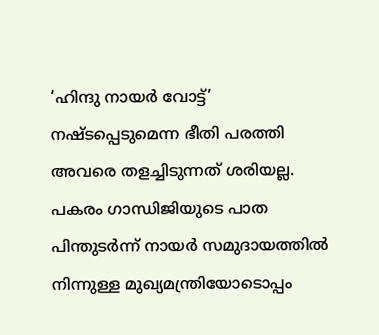‘ഹിന്ദു നായർ വോട്ട്’ നഷ്ടപ്പെടുമെന്ന ഭീതി പരത്തി അവരെ തളച്ചിടുന്നത് ശരിയല്ല. പകരം ഗാന്ധിജിയുടെ പാത പിന്തുടർന്ന് നായർ സമുദായത്തിൽ നിന്നുള്ള മുഖ്യമന്ത്രിയോടൊപ്പം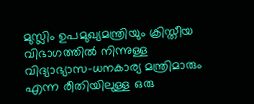മുസ്ലിം ഉപമുഖ്യമന്ത്രിയും ക്രിസ്തീയ വിഭാഗത്തിൽ നിന്നുള്ള വിദ്യാഭ്യാസ-ധനകാര്യ മന്ത്രിമാരും എന്ന രീതിയിലുള്ള ഒരു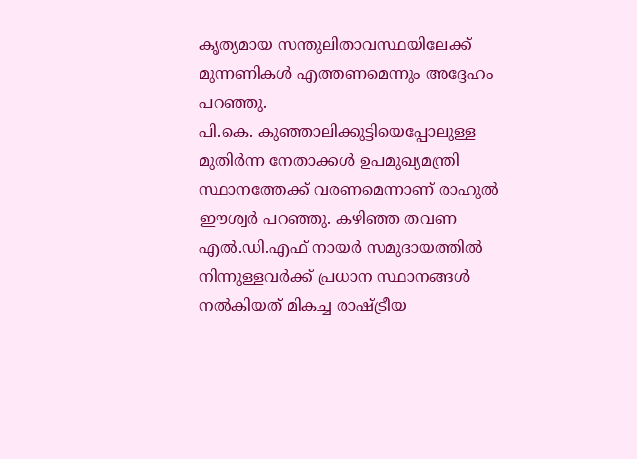കൃത്യമായ സന്തുലിതാവസ്ഥയിലേക്ക് മുന്നണികൾ എത്തണമെന്നും അദ്ദേഹം പറഞ്ഞു.
പി.കെ. കുഞ്ഞാലിക്കുട്ടിയെപ്പോലുള്ള മുതിർന്ന നേതാക്കൾ ഉപമുഖ്യമന്ത്രി സ്ഥാനത്തേക്ക് വരണമെന്നാണ് രാഹുൽ ഈശ്വർ പറഞ്ഞു. കഴിഞ്ഞ തവണ എൽ.ഡി.എഫ് നായർ സമുദായത്തിൽ നിന്നുള്ളവർക്ക് പ്രധാന സ്ഥാനങ്ങൾ നൽകിയത് മികച്ച രാഷ്ട്രീയ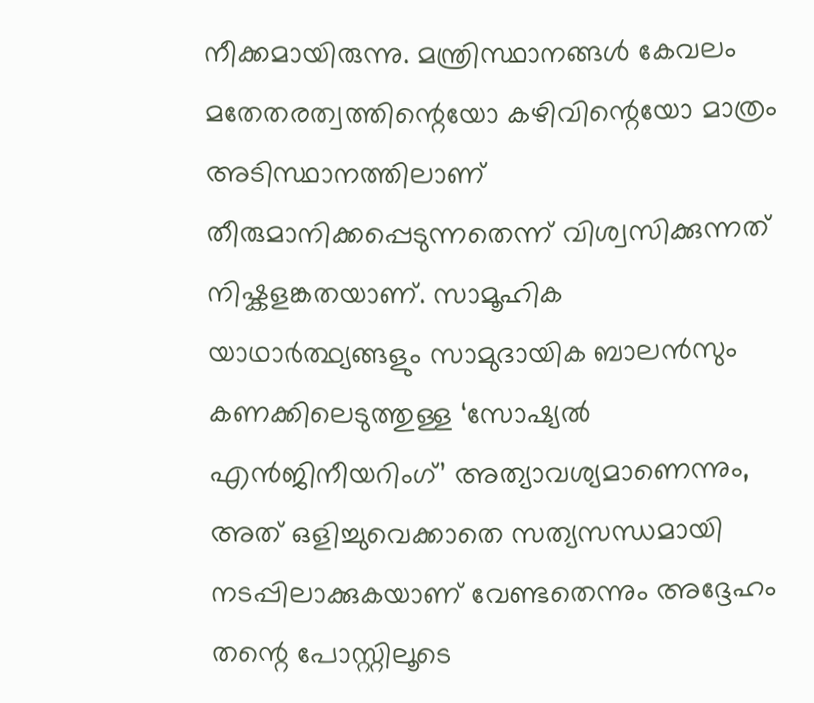നീക്കമായിരുന്നു. മന്ത്രിസ്ഥാനങ്ങൾ കേവലം മതേതരത്വത്തിന്റെയോ കഴിവിന്റെയോ മാത്രം അടിസ്ഥാനത്തിലാണ് തീരുമാനിക്കപ്പെടുന്നതെന്ന് വിശ്വസിക്കുന്നത് നിഷ്കളങ്കതയാണ്. സാമൂഹിക യാഥാർത്ഥ്യങ്ങളും സാമുദായിക ബാലൻസും കണക്കിലെടുത്തുള്ള ‘സോഷ്യൽ എൻജിനീയറിംഗ്’ അത്യാവശ്യമാണെന്നും, അത് ഒളിച്ചുവെക്കാതെ സത്യസന്ധമായി നടപ്പിലാക്കുകയാണ് വേണ്ടതെന്നും അദ്ദേഹം തന്റെ പോസ്റ്റിലൂടെ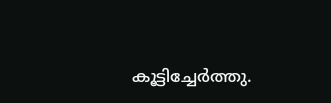കൂട്ടിച്ചേർത്തു.